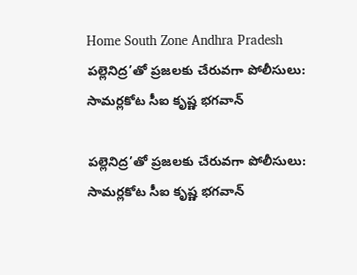Home South Zone Andhra Pradesh పల్లెనిద్ర’తో ప్రజలకు చేరువగా పోలీసులు: సామర్లకోట సీఐ కృష్ణ భగవాన్

పల్లెనిద్ర’తో ప్రజలకు చేరువగా పోలీసులు: సామర్లకోట సీఐ కృష్ణ భగవాన్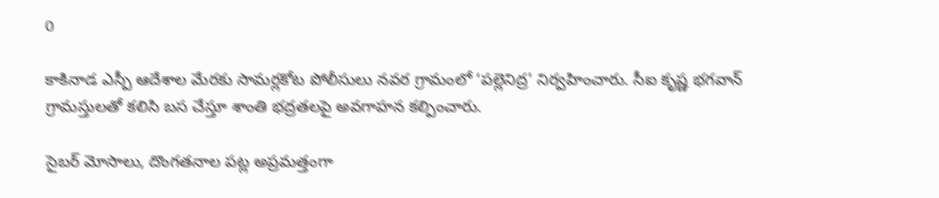0

కాకినాడ ఎస్పీ ఆదేశాల మేరకు సామర్లకోట పోలీసులు నవర గ్రామంలో ‘పల్లెనిద్ర’ నిర్వహించారు. సీఐ కృష్ణ భగవాన్ గ్రామస్తులతో కలిసి బస చేస్తూ శాంతి భద్రతలపై అవగాహన కల్పించారు.

సైబర్ మోసాలు, దొంగతనాల పట్ల అప్రమత్తంగా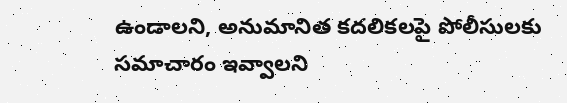ఉండాలని, అనుమానిత కదలికలపై పోలీసులకు సమాచారం ఇవ్వాలని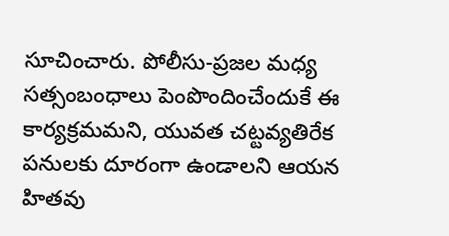సూచించారు. పోలీసు-ప్రజల మధ్య సత్సంబంధాలు పెంపొందించేందుకే ఈ కార్యక్రమమని, యువత చట్టవ్యతిరేక పనులకు దూరంగా ఉండాలని ఆయన హితవు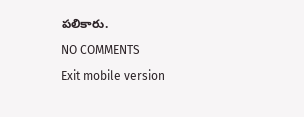పలికారు.

NO COMMENTS

Exit mobile version